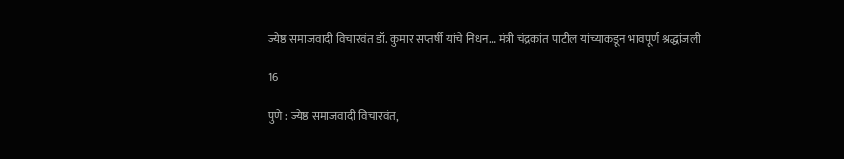ज्येष्ठ समाजवादी विचारवंत डॉ. कुमार सप्तर्षी यांचे निधन… मंत्री चंद्रकांत पाटील यांच्याकडून भावपूर्ण श्रद्धांजली

16

पुणे : ज्येष्ठ समाजवादी विचारवंत,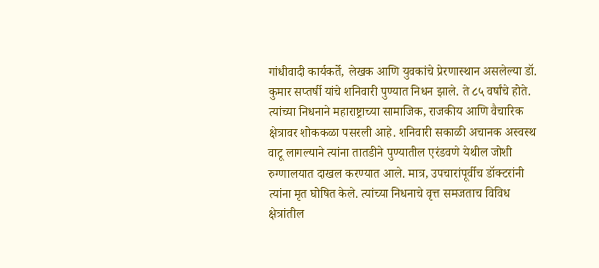गांधीवादी कार्यकर्ते, लेखक आणि युवकांचे प्रेरणास्थान असलेल्या डॉ. कुमार सप्तर्षी यांचे शनिवारी पुण्यात निधन झाले. ते ८५ वर्षांचे होते. त्यांच्या निधनाने महाराष्ट्राच्या सामाजिक, राजकीय आणि वैचारिक क्षेत्रावर शोककळा पसरली आहे. शनिवारी सकाळी अचानक अस्वस्थ वाटू लागल्याने त्यांना तातडीने पुण्यातील एरंडवणे येथील जोशी रुग्णालयात दाखल करण्यात आले. मात्र, उपचारांपूर्वीच डॉक्टरांनी त्यांना मृत घोषित केले. त्यांच्या निधनाचे वृत्त समजताच विविध क्षेत्रांतील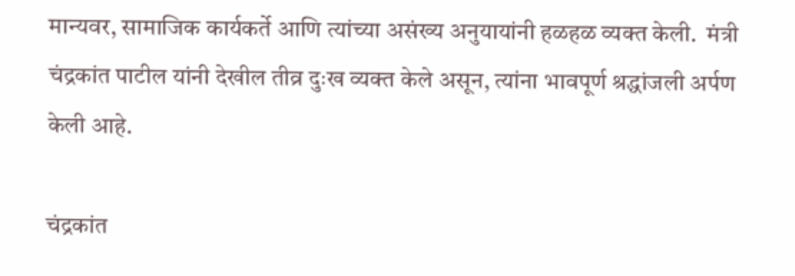मान्यवर, सामाजिक कार्यकर्ते आणि त्यांच्या असंख्य अनुयायांनी हळहळ व्यक्त केली.  मंत्री चंद्रकांत पाटील यांनी देखील तीव्र दुःख व्यक्त केले असून, त्यांना भावपूर्ण श्रद्धांजली अर्पण केली आहे.

चंद्रकांत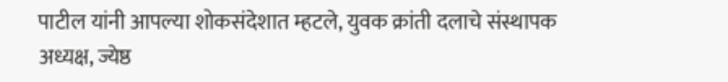पाटील यांनी आपल्या शोकसंदेशात म्हटले, युवक क्रांती दलाचे संस्थापक अध्यक्ष, ज्येष्ठ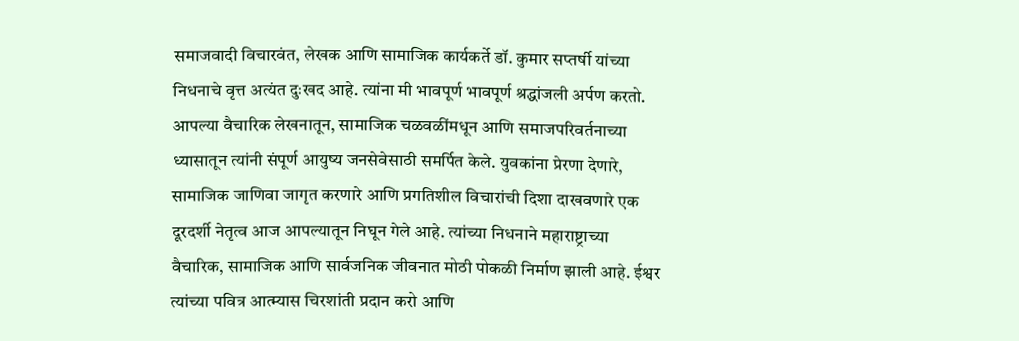समाजवादी विचारवंत, लेखक आणि सामाजिक कार्यकर्ते डॉ. कुमार सप्तर्षी यांच्या निधनाचे वृत्त अत्यंत दुःखद आहे. त्यांना मी भावपूर्ण भावपूर्ण श्रद्धांजली अर्पण करतो. आपल्या वैचारिक लेखनातून, सामाजिक चळवळींमधून आणि समाजपरिवर्तनाच्या ध्यासातून त्यांनी संपूर्ण आयुष्य जनसेवेसाठी समर्पित केले. युवकांना प्रेरणा देणारे, सामाजिक जाणिवा जागृत करणारे आणि प्रगतिशील विचारांची दिशा दाखवणारे एक दूरदर्शी नेतृत्व आज आपल्यातून निघून गेले आहे. त्यांच्या निधनाने महाराष्ट्राच्या वैचारिक, सामाजिक आणि सार्वजनिक जीवनात मोठी पोकळी निर्माण झाली आहे. ईश्वर त्यांच्या पवित्र आत्म्यास चिरशांती प्रदान करो आणि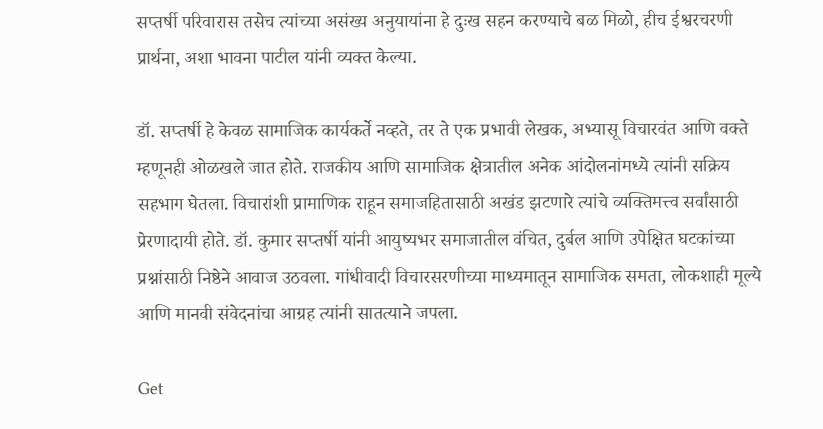सप्तर्षी परिवारास तसेच त्यांच्या असंख्य अनुयायांना हे दुःख सहन करण्याचे बळ मिळो, हीच ईश्वरचरणी प्रार्थना, अशा भावना पाटील यांनी व्यक्त केल्या.

डॉ. सप्तर्षी हे केवळ सामाजिक कार्यकर्ते नव्हते, तर ते एक प्रभावी लेखक, अभ्यासू विचारवंत आणि वक्ते म्हणूनही ओळखले जात होते. राजकीय आणि सामाजिक क्षेत्रातील अनेक आंदोलनांमध्ये त्यांनी सक्रिय सहभाग घेतला. विचारांशी प्रामाणिक राहून समाजहितासाठी अखंड झटणारे त्यांचे व्यक्तिमत्त्व सर्वांसाठी प्रेरणादायी होते. डॉ. कुमार सप्तर्षी यांनी आयुष्यभर समाजातील वंचित, दुर्बल आणि उपेक्षित घटकांच्या प्रश्नांसाठी निष्ठेने आवाज उठवला. गांधीवादी विचारसरणीच्या माध्यमातून सामाजिक समता, लोकशाही मूल्ये आणि मानवी संवेदनांचा आग्रह त्यांनी सातत्याने जपला.

Get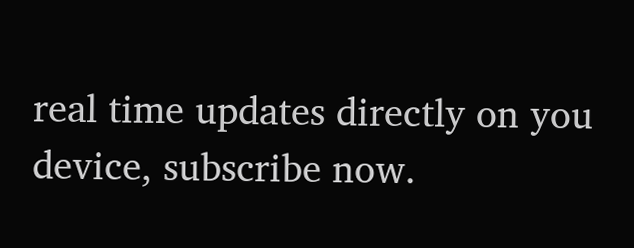real time updates directly on you device, subscribe now.